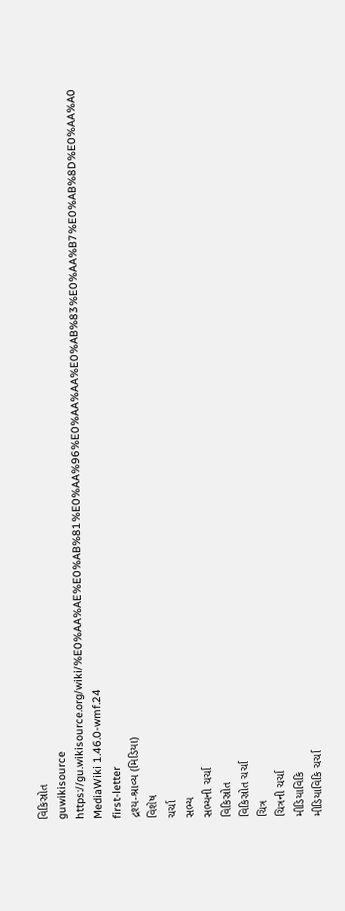વિકિસ્રોત
guwikisource
https://gu.wikisource.org/wiki/%E0%AA%AE%E0%AB%81%E0%AA%96%E0%AA%AA%E0%AB%83%E0%AA%B7%E0%AB%8D%E0%AA%A0
MediaWiki 1.46.0-wmf.24
first-letter
દ્રશ્ય-શ્રાવ્ય (મિડિયા)
વિશેષ
ચર્ચા
સભ્ય
સભ્યની ચર્ચા
વિકિસ્રોત
વિકિસ્રોત ચર્ચા
ચિત્ર
ચિત્રની ચર્ચા
મીડિયાવિકિ
મીડિયાવિકિ ચર્ચા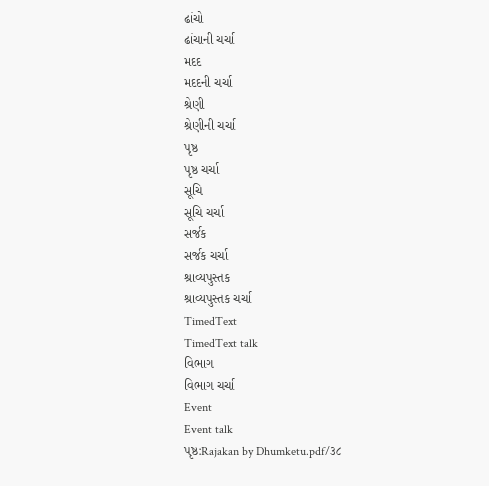ઢાંચો
ઢાંચાની ચર્ચા
મદદ
મદદની ચર્ચા
શ્રેણી
શ્રેણીની ચર્ચા
પૃષ્ઠ
પૃષ્ઠ ચર્ચા
સૂચિ
સૂચિ ચર્ચા
સર્જક
સર્જક ચર્ચા
શ્રાવ્યપુસ્તક
શ્રાવ્યપુસ્તક ચર્ચા
TimedText
TimedText talk
વિભાગ
વિભાગ ચર્ચા
Event
Event talk
પૃષ્ઠ:Rajakan by Dhumketu.pdf/૩૮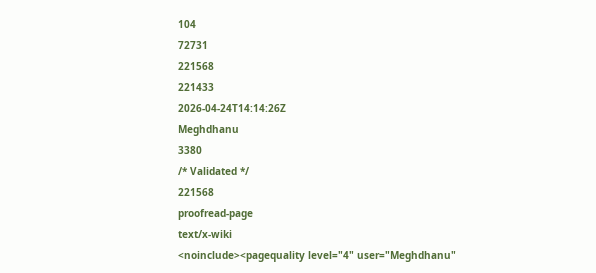104
72731
221568
221433
2026-04-24T14:14:26Z
Meghdhanu
3380
/* Validated */
221568
proofread-page
text/x-wiki
<noinclude><pagequality level="4" user="Meghdhanu"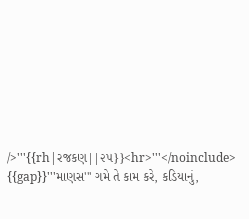/>'''{{rh|રજકણ||૨૫}}<hr>'''</noinclude>
{{gap}}'''માણસ''' ગમે તે કામ કરે, કડિયાનું,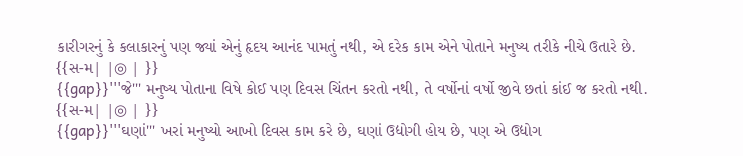કારીગરનું કે કલાકારનું પણ જ્યાં એનું હૃદય આનંદ પામતું નથી, એ દરેક કામ એને પોતાને મનુષ્ય તરીકે નીચે ઉતારે છે.
{{સ-મ| |◎ | }}
{{gap}}'''જે''' મનુષ્ય પોતાના વિષે કોઈ પણ દિવસ ચિંતન કરતો નથી, તે વર્ષોનાં વર્ષો જીવે છતાં કાંઈ જ કરતો નથી.
{{સ-મ| |◎ | }}
{{gap}}'''ઘણાં''' ખરાં મનુષ્યો આખો દિવસ કામ કરે છે, ઘણાં ઉદ્યોગી હોય છે, પણ એ ઉદ્યોગ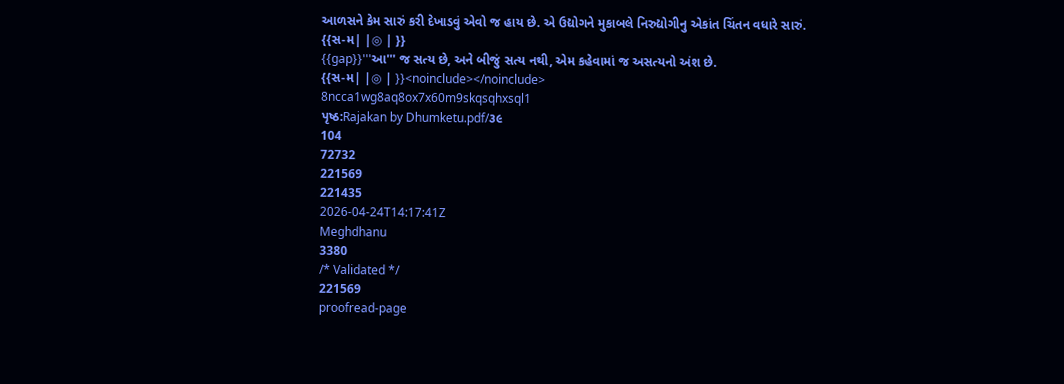આળસને કેમ સારું કરી દેખાડવું એવો જ હાય છે. એ ઉદ્યોગને મુકાબલે નિરુદ્યોગીનુ એકાંત ચિંતન વધારે સારું.
{{સ-મ| |◎ | }}
{{gap}}'''આ''' જ સત્ય છે, અને બીજું સત્ય નથી, એમ કહેવામાં જ અસત્યનો અંશ છે.
{{સ-મ| |◎ | }}<noinclude></noinclude>
8ncca1wg8aq8ox7x60m9skqsqhxsql1
પૃષ્ઠ:Rajakan by Dhumketu.pdf/૩૯
104
72732
221569
221435
2026-04-24T14:17:41Z
Meghdhanu
3380
/* Validated */
221569
proofread-page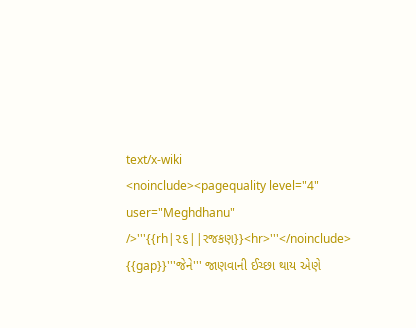text/x-wiki
<noinclude><pagequality level="4" user="Meghdhanu" />'''{{rh|૨૬||રજકણ}}<hr>'''</noinclude>
{{gap}}'''જેને''' જાણવાની ઈચ્છા થાય એણે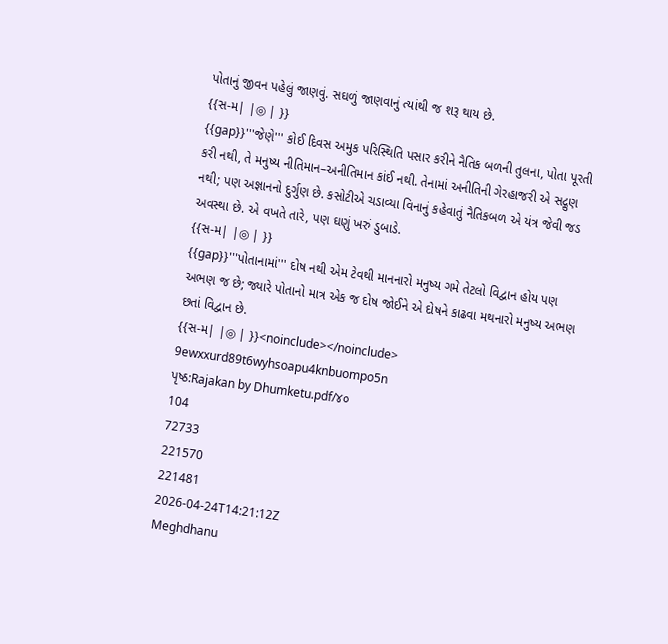પોતાનું જીવન પહેલું જાણવું. સઘળું જાણવાનું ત્યાંથી જ શરૂ થાય છે.
{{સ-મ| |◎ | }}
{{gap}}'''જેણે''' કોઈ દિવસ અમુક પરિસ્થિતિ પસાર કરીને નૈતિક બળની તુલના, પોતા પૂરતી કરી નથી, તે મનુષ્ય નીતિમાન–અનીતિમાન કાંઈ નથી. તેનામાં અનીતિની ગેરહાજરી એ સદ્ગુણ નથી; પણ અજ્ઞાનનો દુર્ગુણ છે. કસોટીએ ચડાવ્યા વિનાનું કહેવાતું નૈતિકબળ એ યંત્ર જેવી જડ અવસ્થા છે. એ વખતે તારે, પણ ઘણું ખરું ડુબાડે.
{{સ-મ| |◎ | }}
{{gap}}'''પોતાનામાં''' દોષ નથી એમ ટેવથી માનનારો મનુષ્ય ગમે તેટલો વિદ્વાન હોય પણ અભણ જ છે; જ્યારે પોતાનો માત્ર એક જ દોષ જોઈને એ દોષને કાઢવા મથનારો મનુષ્ય અભણ છતાં વિદ્વાન છે.
{{સ-મ| |◎ | }}<noinclude></noinclude>
9ewxxurd89t6wyhsoapu4knbuompo5n
પૃષ્ઠ:Rajakan by Dhumketu.pdf/૪૦
104
72733
221570
221481
2026-04-24T14:21:12Z
Meghdhanu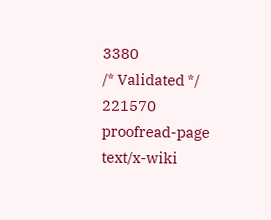3380
/* Validated */
221570
proofread-page
text/x-wiki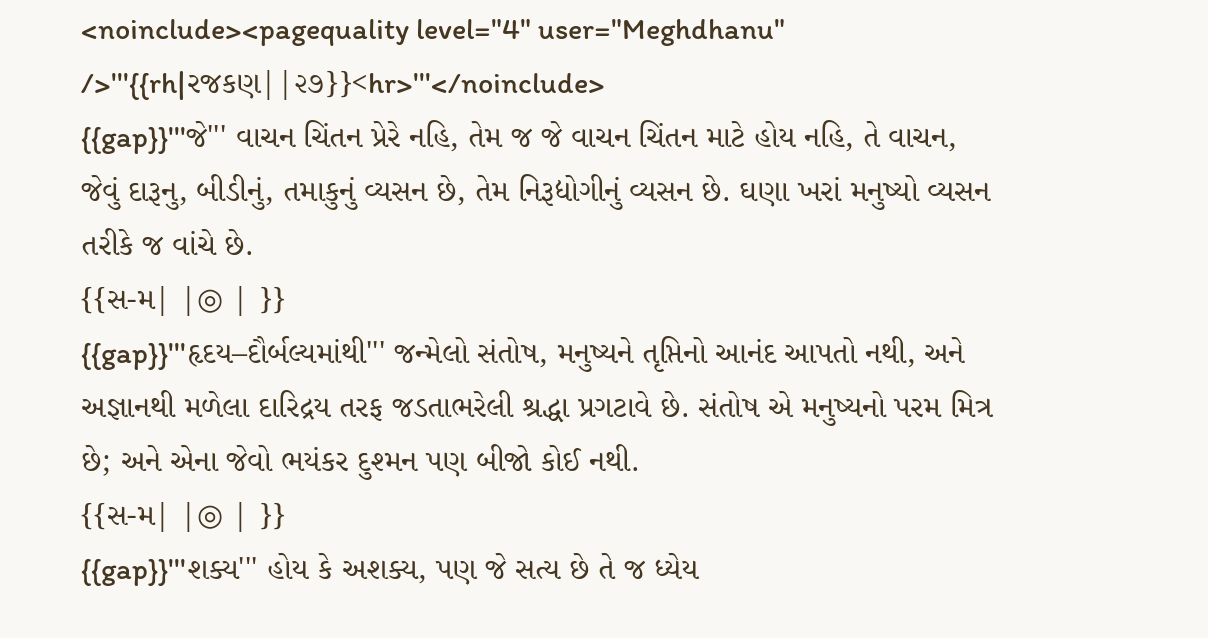<noinclude><pagequality level="4" user="Meghdhanu" />'''{{rh|રજકણ||૨૭}}<hr>'''</noinclude>
{{gap}}'''જે''' વાચન ચિંતન પ્રેરે નહિ, તેમ જ જે વાચન ચિંતન માટે હોય નહિ, તે વાચન, જેવું દારૂનુ, બીડીનું, તમાકુનું વ્યસન છે, તેમ નિરૂદ્યોગીનું વ્યસન છે. ઘણા ખરાં મનુષ્યો વ્યસન તરીકે જ વાંચે છે.
{{સ-મ| |◎ | }}
{{gap}}'''હૃદય–દૌર્બલ્યમાંથી''' જન્મેલો સંતોષ, મનુષ્યને તૃપ્તિનો આનંદ આપતો નથી, અને અજ્ઞાનથી મળેલા દારિદ્રય તરફ જડતાભરેલી શ્રદ્ધા પ્રગટાવે છે. સંતોષ એ મનુષ્યનો પરમ મિત્ર છે; અને એના જેવો ભયંકર દુશ્મન પણ બીજો કોઈ નથી.
{{સ-મ| |◎ | }}
{{gap}}'''શક્ય''' હોય કે અશક્ય, પણ જે સત્ય છે તે જ ધ્યેય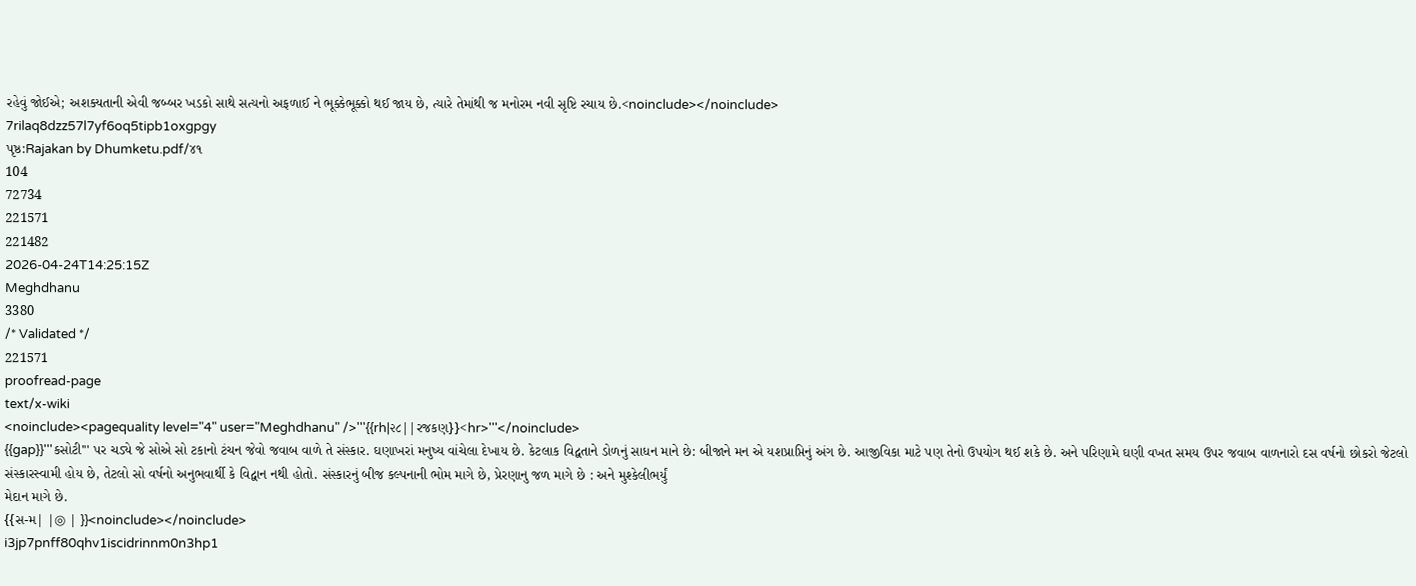રહેવું જોઈએ; અશક્યતાની એવી જબ્બર ખડકો સાથે સત્યનો અફળાઈ ને ભૂક્કેભૂક્કો થઈ જાય છે, ત્યારે તેમાંથી જ મનોરમ નવી સૃષ્ટિ રચાય છે.<noinclude></noinclude>
7rilaq8dzz57l7yf6oq5tipb1oxgpgy
પૃષ્ઠ:Rajakan by Dhumketu.pdf/૪૧
104
72734
221571
221482
2026-04-24T14:25:15Z
Meghdhanu
3380
/* Validated */
221571
proofread-page
text/x-wiki
<noinclude><pagequality level="4" user="Meghdhanu" />'''{{rh|૨૮||રજકણ}}<hr>'''</noinclude>
{{gap}}'''કસોટી''' પર ચડ્યે જે સોએ સો ટકાનો ટંચન જેવો જવાબ વાળે તે સંસ્કાર. ઘણાખરાં મનુષ્ય વાંચેલા દેખાય છે. કેટલાક વિદ્વતાને ડોળનું સાધન માને છે: બીજાને મન એ યશપ્રાપ્તિનું અંગ છે. આજીવિકા માટે પણ તેનો ઉપયોગ થઈ શકે છે. અને પરિણામે ઘણી વખત સમય ઉપર જવાબ વાળનારો દસ વર્ષનો છોકરો જેટલો સંસ્કારસ્વામી હોય છે, તેટલો સો વર્ષનો અનુભવાર્થી કે વિદ્વાન નથી હોતો. સંસ્કારનું બીજ કલ્પનાની ભોમ માગે છે, પ્રેરણાનુ જળ માગે છે : અને મુશ્કેલીભર્યું
મેદાન માગે છે.
{{સ-મ| |◎ | }}<noinclude></noinclude>
i3jp7pnff80qhv1iscidrinnm0n3hp1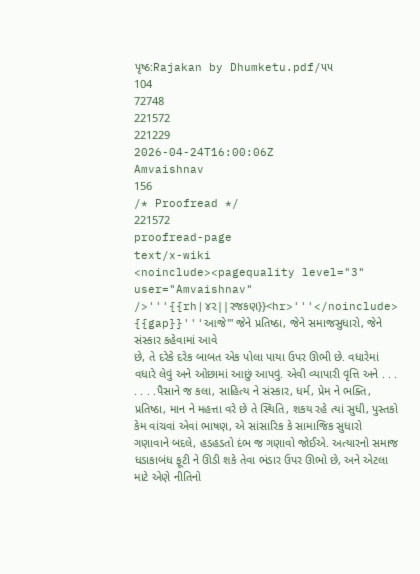પૃષ્ઠ:Rajakan by Dhumketu.pdf/૫૫
104
72748
221572
221229
2026-04-24T16:00:06Z
Amvaishnav
156
/* Proofread */
221572
proofread-page
text/x-wiki
<noinclude><pagequality level="3" user="Amvaishnav" />'''{{rh|૪૨||રજકણ}}<hr>'''</noinclude>
{{gap}}'''આજે''' જેને પ્રતિષ્ઠા, જેને સમાજસુધારો, જેને સંસ્કાર કહેવામાં આવે
છે, તે દરેકે દરેક બાબત એક પોલા પાયા ઉપર ઊભી છે. વધારેમાં વધારે લેવું અને ઓછામાં આછું આપવું. એવી વ્યાપારી વૃત્તિ અને . . . . . . .પૈસાને જ કલા, સાહિત્ય ને સંસ્કાર, ધર્મ, પ્રેમ ને ભક્તિ, પ્રતિષ્ઠા, માન ને મહત્તા વરે છે તે સ્થિતિ, શકય રહે ત્યાં સુધી, પુસ્તકો કેમ વાંચવાં એવાં ભાષણ, એ સાંસારિક કે સામાજિક સુધારો ગણાવાને બદલે, હડહડતો દંભ જ ગણાવો જોઈએ. અત્યારનો સમાજ ધડાકાબંધ ફૂટી ને ઊડી શકે તેવા ભંડાર ઉપર ઊભો છે, અને એટલા માટે એણે નીતિનો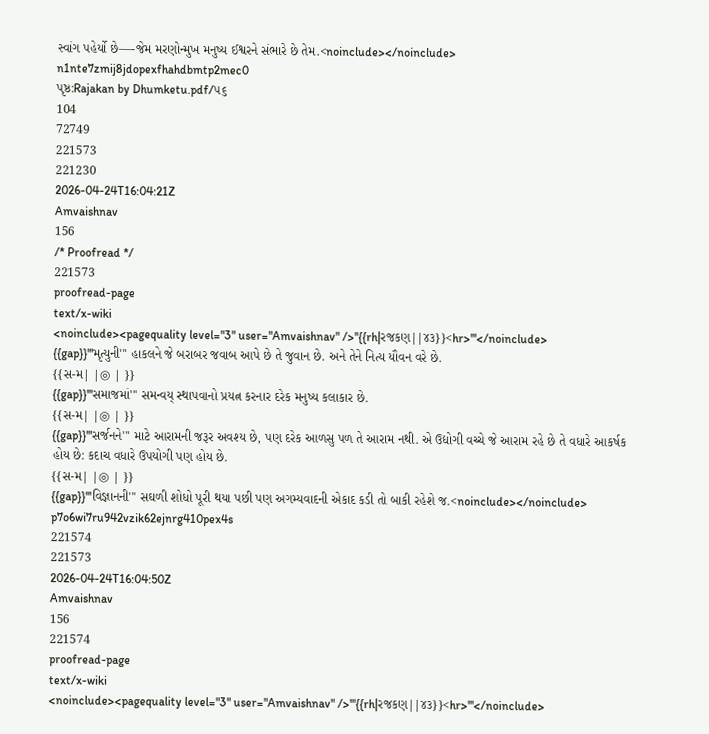સ્વાંગ પહેર્યો છે—-જેમ મરણોન્મુખ મનુષ્ય ઈશ્વરને સંભારે છે તેમ.<noinclude></noinclude>
n1nte7zmij8jdopexfhahdbmtp2mec0
પૃષ્ઠ:Rajakan by Dhumketu.pdf/૫૬
104
72749
221573
221230
2026-04-24T16:04:21Z
Amvaishnav
156
/* Proofread */
221573
proofread-page
text/x-wiki
<noinclude><pagequality level="3" user="Amvaishnav" />''{{rh|રજકણ||૪૩}}<hr>'''</noinclude>
{{gap}}'''મૃત્યુની''' હાકલને જે બરાબર જવાબ આપે છે તે જુવાન છે. અને તેને નિત્ય યૌવન વરે છે.
{{સ-મ| |◎ | }}
{{gap}}'''સમાજમાં''' સમન્વય્ સ્થાપવાનો પ્રયત્ન કરનાર દરેક મનુષ્ય કલાકાર છે.
{{સ-મ| |◎ | }}
{{gap}}'''સર્જનને''' માટે આરામની જરૂર અવશ્ય છે, પણ દરેક આળસુ પળ તે આરામ નથી. એ ઉદ્યોગી વચ્ચે જે આરામ રહે છે તે વધારે આકર્ષક હોય છે: કદાચ વધારે ઉપયોગી પણ હોય છે.
{{સ-મ| |◎ | }}
{{gap}}'''વિજ્ઞાનની''' સઘળી શોધો પૂરી થયા પછી પણ અગમ્યવાદની એકાદ કડી તો બાકી રહેશે જ.<noinclude></noinclude>
p7o6wi7ru942vzik62ejnrg410pex4s
221574
221573
2026-04-24T16:04:50Z
Amvaishnav
156
221574
proofread-page
text/x-wiki
<noinclude><pagequality level="3" user="Amvaishnav" />'''{{rh|રજકણ||૪૩}}<hr>'''</noinclude>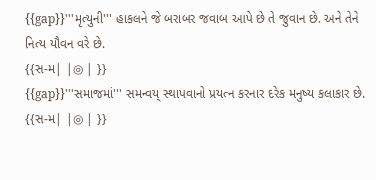{{gap}}'''મૃત્યુની''' હાકલને જે બરાબર જવાબ આપે છે તે જુવાન છે. અને તેને નિત્ય યૌવન વરે છે.
{{સ-મ| |◎ | }}
{{gap}}'''સમાજમાં''' સમન્વય્ સ્થાપવાનો પ્રયત્ન કરનાર દરેક મનુષ્ય કલાકાર છે.
{{સ-મ| |◎ | }}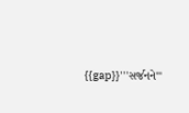{{gap}}'''સર્જનને'''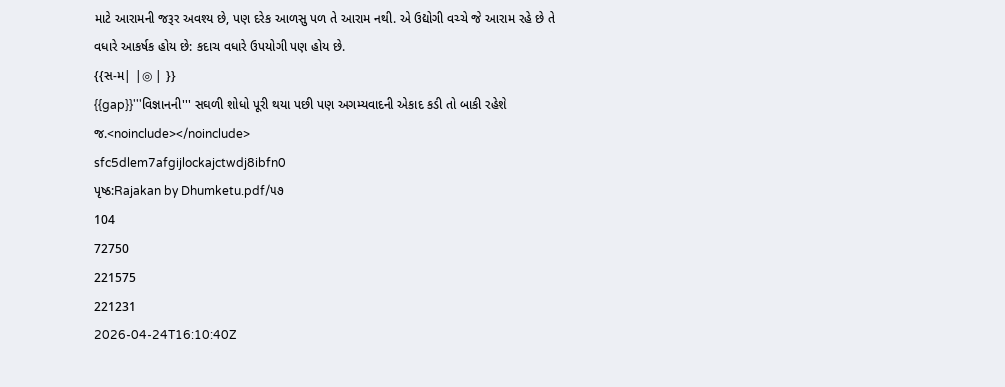માટે આરામની જરૂર અવશ્ય છે, પણ દરેક આળસુ પળ તે આરામ નથી. એ ઉદ્યોગી વચ્ચે જે આરામ રહે છે તે વધારે આકર્ષક હોય છે: કદાચ વધારે ઉપયોગી પણ હોય છે.
{{સ-મ| |◎ | }}
{{gap}}'''વિજ્ઞાનની''' સઘળી શોધો પૂરી થયા પછી પણ અગમ્યવાદની એકાદ કડી તો બાકી રહેશે જ.<noinclude></noinclude>
sfc5dlem7afgijlockajctwdj8ibfn0
પૃષ્ઠ:Rajakan by Dhumketu.pdf/૫૭
104
72750
221575
221231
2026-04-24T16:10:40Z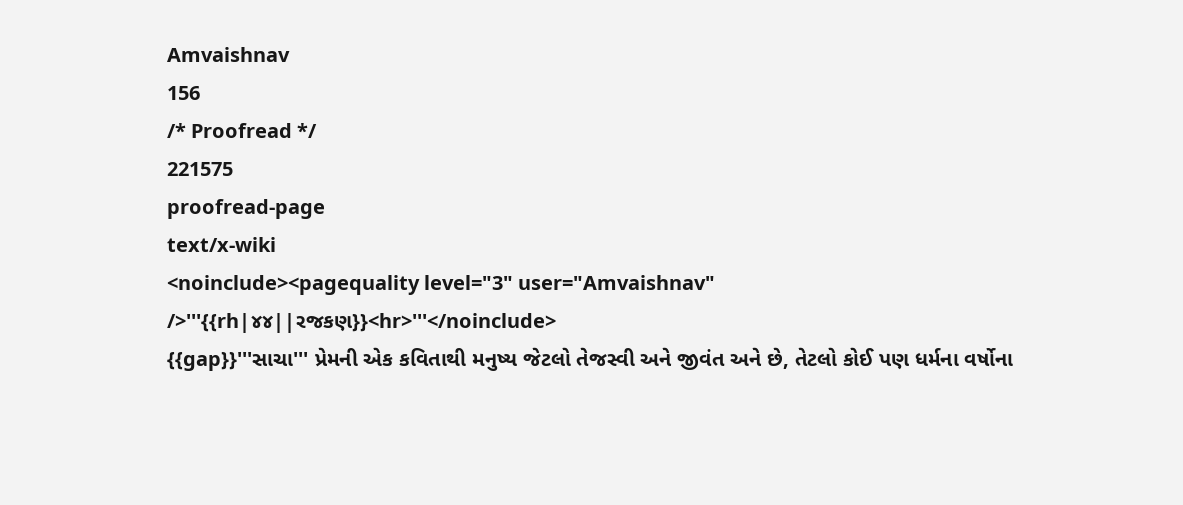Amvaishnav
156
/* Proofread */
221575
proofread-page
text/x-wiki
<noinclude><pagequality level="3" user="Amvaishnav" />'''{{rh|૪૪||રજકણ}}<hr>'''</noinclude>
{{gap}}'''સાચા''' પ્રેમની એક કવિતાથી મનુષ્ય જેટલો તેજસ્વી અને જીવંત અને છે, તેટલો કોઈ પણ ધર્મના વર્ષોના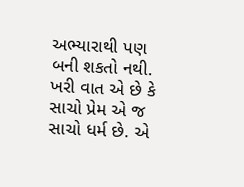અભ્યારાથી પણ બની શકતો નથી. ખરી વાત એ છે કે સાચો પ્રેમ એ જ સાચો ધર્મ છે. એ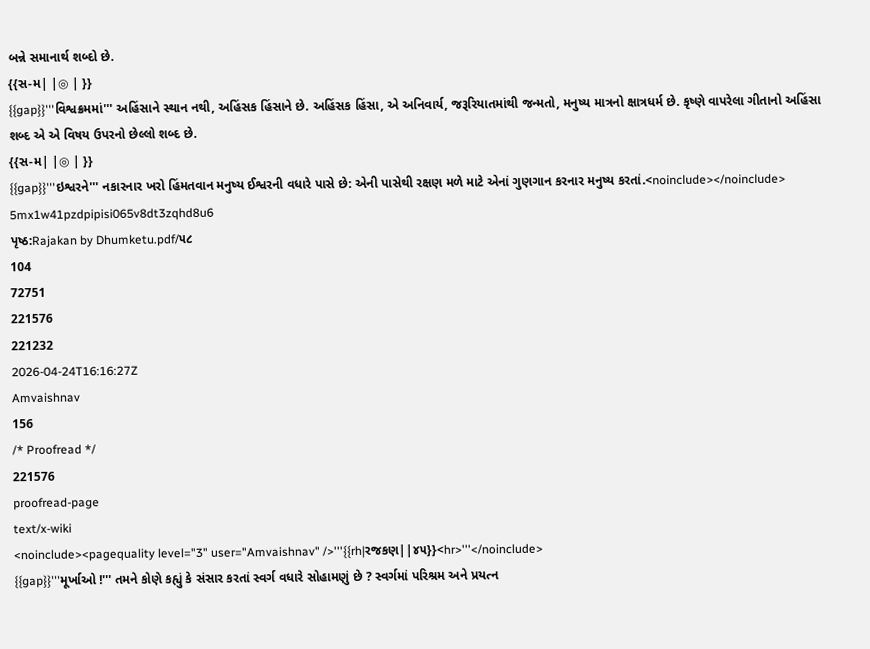બન્ને સમાનાર્થ શબ્દો છે.
{{સ-મ| |◎ | }}
{{gap}}'''વિશ્વક્રમમાં''' અહિંસાને સ્થાન નથી, અહિંસક હિંસાને છે. અહિંસક હિંસા, એ અનિવાર્ય, જરૂરિયાતમાંથી જન્મતો, મનુષ્ય માત્રનો ક્ષાત્રધર્મ છે. કૃષ્ણે વાપરેલા ગીતાનો અહિંસા શબ્દ એ એ વિષય ઉપરનો છેલ્લો શબ્દ છે.
{{સ-મ| |◎ | }}
{{gap}}'''ઇશ્વરને''' નકારનાર ખરો હિંમતવાન મનુષ્ય ઈશ્વરની વધારે પાસે છે: એની પાસેથી રક્ષણ મળે માટે એનાં ગુણગાન કરનાર મનુષ્ય કરતાં.<noinclude></noinclude>
5mx1w41pzdpipisi065v8dt3zqhd8u6
પૃષ્ઠ:Rajakan by Dhumketu.pdf/૫૮
104
72751
221576
221232
2026-04-24T16:16:27Z
Amvaishnav
156
/* Proofread */
221576
proofread-page
text/x-wiki
<noinclude><pagequality level="3" user="Amvaishnav" />'''{{rh|રજકણ||૪૫}}<hr>'''</noinclude>
{{gap}}'''મૂર્ખાઓ !''' તમને કોણે કહ્યું કે સંસાર કરતાં સ્વર્ગ વધારે સોહામણું છે ? સ્વર્ગમાં પરિશ્રમ અને પ્રયત્ન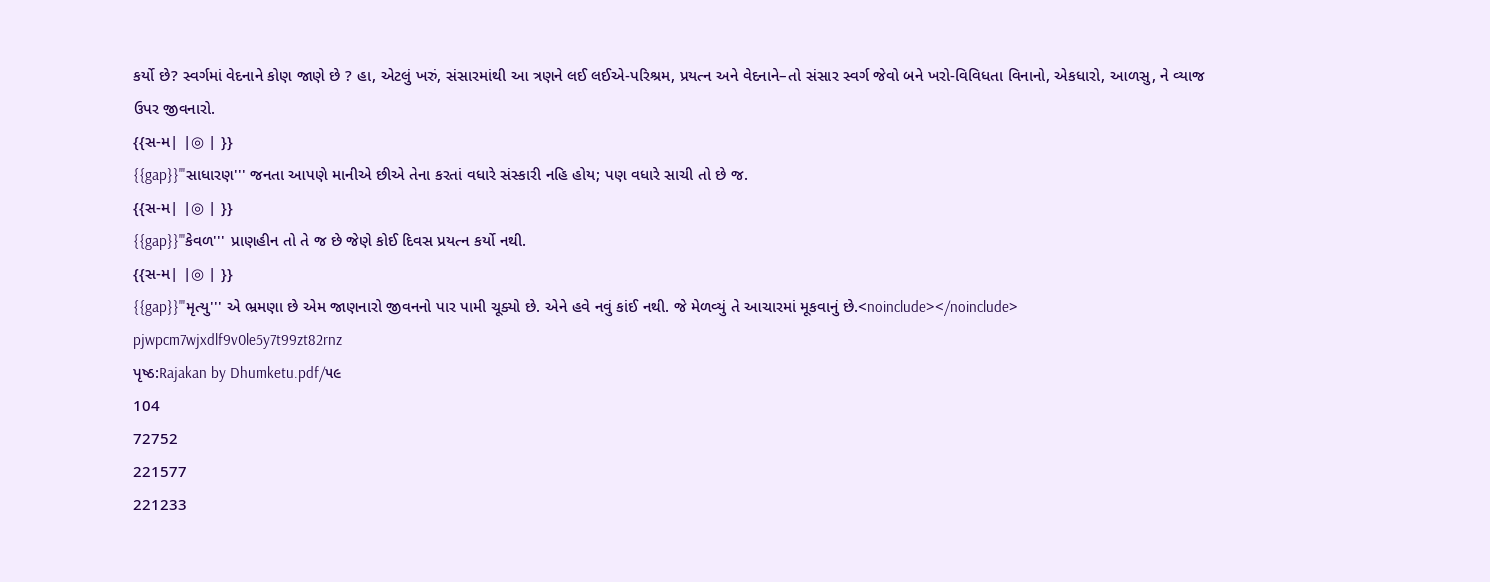કર્યો છે? સ્વર્ગમાં વેદનાને કોણ જાણે છે ? હા, એટલું ખરું, સંસારમાંથી આ ત્રણને લઈ લઈએ-પરિશ્રમ, પ્રયત્ન અને વેદનાને–તો સંસાર સ્વર્ગ જેવો બને ખરો-વિવિધતા વિનાનો, એકધારો, આળસુ, ને વ્યાજ ઉપર જીવનારો.
{{સ-મ| |◎ | }}
{{gap}}'''સાધારણ''' જનતા આપણે માનીએ છીએ તેના કરતાં વધારે સંસ્કારી નહિ હોય; પણ વધારે સાચી તો છે જ.
{{સ-મ| |◎ | }}
{{gap}}'''કેવળ''' પ્રાણહીન તો તે જ છે જેણે કોઈ દિવસ પ્રયત્ન કર્યો નથી.
{{સ-મ| |◎ | }}
{{gap}}'''મૃત્યુ''' એ ભ્રમણા છે એમ જાણનારો જીવનનો પાર પામી ચૂક્યો છે. એને હવે નવું કાંઈ નથી. જે મેળવ્યું તે આચારમાં મૂકવાનું છે.<noinclude></noinclude>
pjwpcm7wjxdlf9v0le5y7t99zt82rnz
પૃષ્ઠ:Rajakan by Dhumketu.pdf/૫૯
104
72752
221577
221233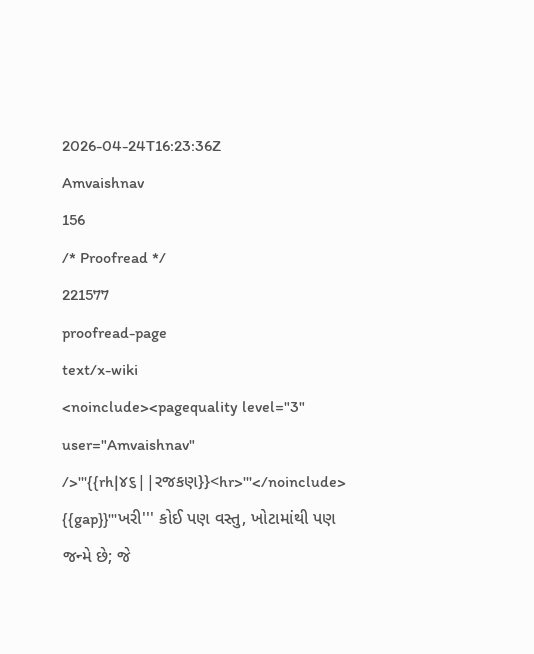2026-04-24T16:23:36Z
Amvaishnav
156
/* Proofread */
221577
proofread-page
text/x-wiki
<noinclude><pagequality level="3" user="Amvaishnav" />'''{{rh|૪૬||રજકણ}}<hr>'''</noinclude>
{{gap}}'''ખરી''' કોઈ પણ વસ્તુ, ખોટામાંથી પણ જન્મે છે; જે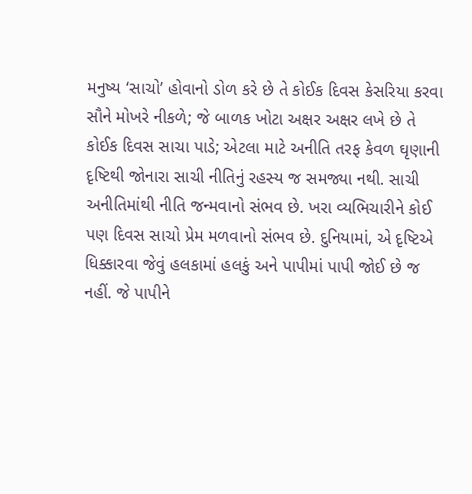મનુષ્ય ‘સાચો’ હોવાનો ડોળ કરે છે તે કોઈક દિવસ કેસરિયા કરવા સૌને મોખરે નીકળે; જે બાળક ખોટા અક્ષર અક્ષર લખે છે તે કોઈક દિવસ સાચા પાડે; એટલા માટે અનીતિ તરફ કેવળ ઘૃણાની દૃષ્ટિથી જોનારા સાચી નીતિનું રહસ્ય જ સમજ્યા નથી. સાચી અનીતિમાંથી નીતિ જન્મવાનો સંભવ છે. ખરા વ્યભિચારીને કોઈ પણ દિવસ સાચો પ્રેમ મળવાનો સંભવ છે. દુનિયામાં, એ દૃષ્ટિએ ધિક્કારવા જેવું હલકામાં હલકું અને પાપીમાં પાપી જોઈ છે જ નહીં. જે પાપીને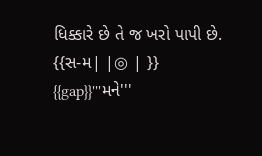ધિક્કારે છે તે જ ખરો પાપી છે.
{{સ-મ| |◎ | }}
{{gap}}'''મને'''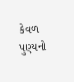કેવળ પુણ્યનો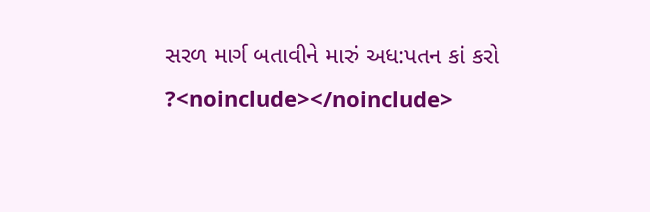સરળ માર્ગ બતાવીને મારું અધ:પતન કાં કરો ?<noinclude></noinclude>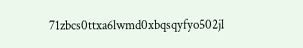71zbcs0ttxa6lwmd0xbqsqyfyo502jl